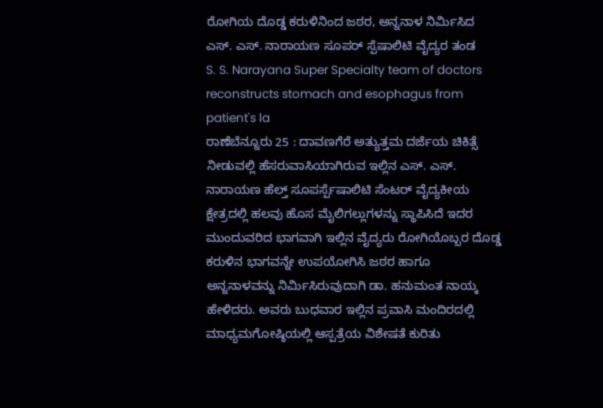ರೋಗಿಯ ದೊಡ್ಡ ಕರುಳಿನಿಂದ ಜಠರ, ಅನ್ನನಾಳ ನಿರ್ಮಿಸಿದ ಎಸ್. ಎಸ್. ನಾರಾಯಣ ಸೂಪರ್ ಸ್ಪೆಷಾಲಿಟಿ ವೈದ್ಯರ ತಂಡ
S. S. Narayana Super Specialty team of doctors reconstructs stomach and esophagus from patient's la
ರಾಣೆಬೆನ್ನೂರು 25 : ದಾವಣಗೆರೆ ಅತ್ಯುತ್ತಮ ದರ್ಜೆಯ ಚಿಕಿತ್ಸೆ ನೀಡುವಲ್ಲಿ ಹೆಸರುವಾಸಿಯಾಗಿರುವ ಇಲ್ಲಿನ ಎಸ್. ಎಸ್. ನಾರಾಯಣ ಹೆಲ್ತ್ ಸೂಪರ್ಸ್ಪೆಷಾಲಿಟಿ ಸೆಂಟರ್ ವೈದ್ಯಕೀಯ ಕ್ಷೇತ್ರದಲ್ಲಿ ಹಲವು ಹೊಸ ಮೈಲಿಗಲ್ಲುಗಳನ್ನು ಸ್ಥಾಪಿಸಿದೆ ಇದರ ಮುಂದುವರಿದ ಭಾಗವಾಗಿ ಇಲ್ಲಿನ ವೈದ್ಯರು ರೋಗಿಯೊಬ್ಬರ ದೊಡ್ಡ ಕರುಳಿನ ಭಾಗವನ್ನೇ ಉಪಯೋಗಿಸಿ ಜಠರ ಹಾಗೂ ಅನ್ನನಾಳವನ್ನು ನಿರ್ಮಿಸಿರುವುದಾಗಿ ಡಾ. ಹನುಮಂತ ನಾಯ್ಕ ಹೇಳಿದರು. ಅವರು ಬುಧವಾರ ಇಲ್ಲಿನ ಪ್ರವಾಸಿ ಮಂದಿರದಲ್ಲಿ ಮಾಧ್ಯಮಗೋಷ್ಠಿಯಲ್ಲಿ ಆಸ್ಪತ್ರೆಯ ವಿಶೇಷತೆ ಕುರಿತು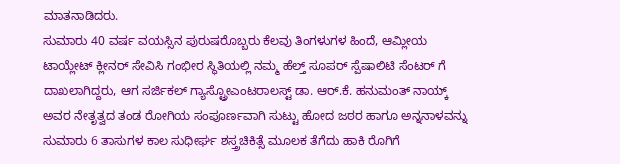ಮಾತನಾಡಿದರು.
ಸುಮಾರು 40 ವರ್ಷ ವಯಸ್ಸಿನ ಪುರುಷರೊಬ್ಬರು ಕೆಲವು ತಿಂಗಳುಗಳ ಹಿಂದೆ, ಆಮ್ಲೀಯ ಟಾಯ್ಲೇಟ್ ಕ್ಲೀನರ್ ಸೇವಿಸಿ ಗಂಭೀರ ಸ್ಥಿತಿಯಲ್ಲಿ ನಮ್ಮ ಹೆಲ್ತ್ ಸೂಪರ್ ಸ್ಪೆಷಾಲಿಟಿ ಸೆಂಟರ್ ಗೆ ದಾಖಲಾಗಿದ್ದರು, ಆಗ ಸರ್ಜಿಕಲ್ ಗ್ಯಾಸ್ಟ್ರೋಎಂಟರಾಲಸ್ಟ್ ಡಾ. ಆರ್.ಕೆ. ಹನುಮಂತ್ ನಾಯ್ಕ್ ಅವರ ನೇತೃತ್ವದ ತಂಡ ರೋಗಿಯ ಸಂಪೂರ್ಣವಾಗಿ ಸುಟ್ಟು ಹೋದ ಜಠರ ಹಾಗೂ ಅನ್ನನಾಳವನ್ನು ಸುಮಾರು 6 ತಾಸುಗಳ ಕಾಲ ಸುಧೀರ್ಘ ಶಸ್ತ್ರಚಿಕಿತ್ಸೆ ಮೂಲಕ ತೆಗೆದು ಹಾಕಿ ರೊಗಿಗೆ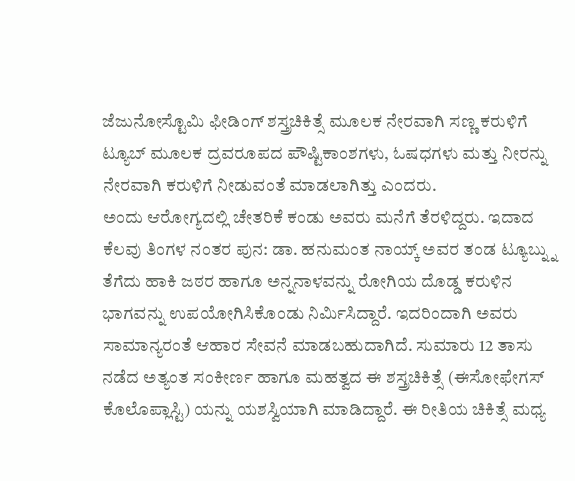ಜೆಜುನೋಸ್ಟೊಮಿ ಫೀಡಿಂಗ್ ಶಸ್ತ್ರಚಿಕಿತ್ಸೆ ಮೂಲಕ ನೇರವಾಗಿ ಸಣ್ಣ ಕರುಳಿಗೆ ಟ್ಯೂಬ್ ಮೂಲಕ ದ್ರವರೂಪದ ಪೌಷ್ಟಿಕಾಂಶಗಳು, ಓಷಧಗಳು ಮತ್ತು ನೀರನ್ನು ನೇರವಾಗಿ ಕರುಳಿಗೆ ನೀಡುವಂತೆ ಮಾಡಲಾಗಿತ್ತು ಎಂದರು.
ಅಂದು ಆರೋಗ್ಯದಲ್ಲಿ ಚೇತರಿಕೆ ಕಂಡು ಅವರು ಮನೆಗೆ ತೆರಳಿದ್ದರು. ಇದಾದ ಕೆಲವು ತಿಂಗಳ ನಂತರ ಪುನ: ಡಾ. ಹನುಮಂತ ನಾಯ್ಕ್ ಅವರ ತಂಡ ಟ್ಯೂಬ್ನ್ನು ತೆಗೆದು ಹಾಕಿ ಜಠರ ಹಾಗೂ ಅನ್ನನಾಳವನ್ನು ರೋಗಿಯ ದೊಡ್ಡ ಕರುಳಿನ ಭಾಗವನ್ನು ಉಪಯೋಗಿಸಿಕೊಂಡು ನಿರ್ಮಿಸಿದ್ದಾರೆ. ಇದರಿಂದಾಗಿ ಅವರು ಸಾಮಾನ್ಯರಂತೆ ಆಹಾರ ಸೇವನೆ ಮಾಡಬಹುದಾಗಿದೆ. ಸುಮಾರು 12 ತಾಸು ನಡೆದ ಅತ್ಯಂತ ಸಂಕೀರ್ಣ ಹಾಗೂ ಮಹತ್ವದ ಈ ಶಸ್ತ್ರಚಿಕಿತ್ಸೆ (ಈಸೋಫೇಗಸ್ ಕೊಲೊಪ್ಲಾಸ್ಟಿ) ಯನ್ನು ಯಶಸ್ವಿಯಾಗಿ ಮಾಡಿದ್ದಾರೆ. ಈ ರೀತಿಯ ಚಿಕಿತ್ಸೆ ಮಧ್ಯ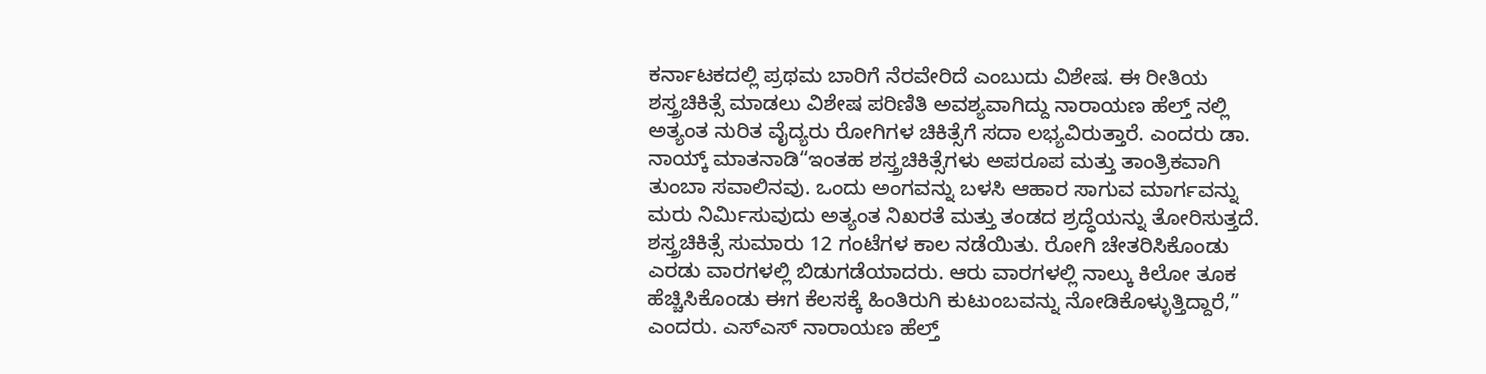ಕರ್ನಾಟಕದಲ್ಲಿ ಪ್ರಥಮ ಬಾರಿಗೆ ನೆರವೇರಿದೆ ಎಂಬುದು ವಿಶೇಷ. ಈ ರೀತಿಯ ಶಸ್ತ್ರಚಿಕಿತ್ಸೆ ಮಾಡಲು ವಿಶೇಷ ಪರಿಣಿತಿ ಅವಶ್ಯವಾಗಿದ್ದು ನಾರಾಯಣ ಹೆಲ್ತ್ ನಲ್ಲಿ ಅತ್ಯಂತ ನುರಿತ ವೈದ್ಯರು ರೋಗಿಗಳ ಚಿಕಿತ್ಸೆಗೆ ಸದಾ ಲಭ್ಯವಿರುತ್ತಾರೆ. ಎಂದರು ಡಾ. ನಾಯ್ಕ್ ಮಾತನಾಡಿ“ಇಂತಹ ಶಸ್ತ್ರಚಿಕಿತ್ಸೆಗಳು ಅಪರೂಪ ಮತ್ತು ತಾಂತ್ರಿಕವಾಗಿ ತುಂಬಾ ಸವಾಲಿನವು. ಒಂದು ಅಂಗವನ್ನು ಬಳಸಿ ಆಹಾರ ಸಾಗುವ ಮಾರ್ಗವನ್ನು ಮರು ನಿರ್ಮಿಸುವುದು ಅತ್ಯಂತ ನಿಖರತೆ ಮತ್ತು ತಂಡದ ಶ್ರದ್ಧೆಯನ್ನು ತೋರಿಸುತ್ತದೆ.
ಶಸ್ತ್ರಚಿಕಿತ್ಸೆ ಸುಮಾರು 12 ಗಂಟೆಗಳ ಕಾಲ ನಡೆಯಿತು. ರೋಗಿ ಚೇತರಿಸಿಕೊಂಡು ಎರಡು ವಾರಗಳಲ್ಲಿ ಬಿಡುಗಡೆಯಾದರು. ಆರು ವಾರಗಳಲ್ಲಿ ನಾಲ್ಕು ಕಿಲೋ ತೂಕ ಹೆಚ್ಚಿಸಿಕೊಂಡು ಈಗ ಕೆಲಸಕ್ಕೆ ಹಿಂತಿರುಗಿ ಕುಟುಂಬವನ್ನು ನೋಡಿಕೊಳ್ಳುತ್ತಿದ್ದಾರೆ,” ಎಂದರು. ಎಸ್ಎಸ್ ನಾರಾಯಣ ಹೆಲ್ತ್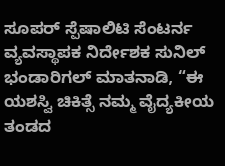ಸೂಪರ್ ಸ್ಪೆಷಾಲಿಟಿ ಸೆಂಟರ್ನ ವ್ಯವಸ್ಥಾಪಕ ನಿರ್ದೇಶಕ ಸುನಿಲ್ ಭಂಡಾರಿಗಲ್ ಮಾತನಾಡಿ, “ಈ ಯಶಸ್ವಿ ಚಿಕಿತ್ಸೆ ನಮ್ಮ ವೈದ್ಯಕೀಯ ತಂಡದ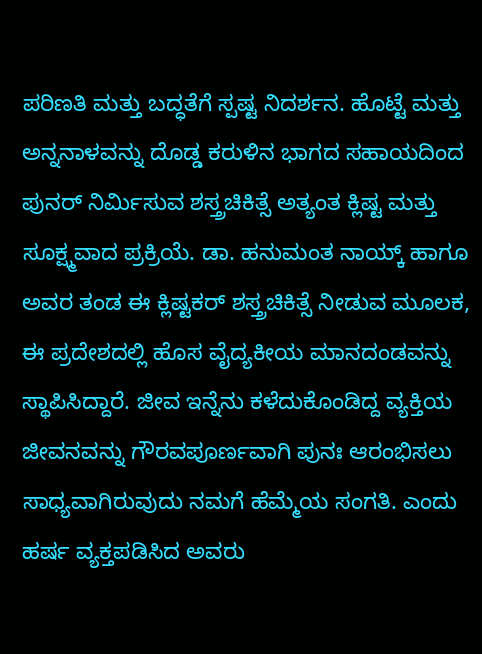ಪರಿಣತಿ ಮತ್ತು ಬದ್ಧತೆಗೆ ಸ್ಪಷ್ಟ ನಿದರ್ಶನ. ಹೊಟ್ಟೆ ಮತ್ತು ಅನ್ನನಾಳವನ್ನು ದೊಡ್ಡ ಕರುಳಿನ ಭಾಗದ ಸಹಾಯದಿಂದ ಪುನರ್ ನಿರ್ಮಿಸುವ ಶಸ್ತ್ರಚಿಕಿತ್ಸೆ ಅತ್ಯಂತ ಕ್ಲಿಷ್ಟ ಮತ್ತು ಸೂಕ್ಷ್ಮವಾದ ಪ್ರಕ್ರಿಯೆ. ಡಾ. ಹನುಮಂತ ನಾಯ್ಕ್ ಹಾಗೂ ಅವರ ತಂಡ ಈ ಕ್ಲಿಷ್ಟಕರ್ ಶಸ್ತ್ರಚಿಕಿತ್ಸೆ ನೀಡುವ ಮೂಲಕ, ಈ ಪ್ರದೇಶದಲ್ಲಿ ಹೊಸ ವೈದ್ಯಕೀಯ ಮಾನದಂಡವನ್ನು ಸ್ಥಾಪಿಸಿದ್ದಾರೆ. ಜೀವ ಇನ್ನೆನು ಕಳೆದುಕೊಂಡಿದ್ದ ವ್ಯಕ್ತಿಯ ಜೀವನವನ್ನು ಗೌರವಪೂರ್ಣವಾಗಿ ಪುನಃ ಆರಂಭಿಸಲು ಸಾಧ್ಯವಾಗಿರುವುದು ನಮಗೆ ಹೆಮ್ಮೆಯ ಸಂಗತಿ. ಎಂದು ಹರ್ಷ ವ್ಯಕ್ತಪಡಿಸಿದ ಅವರು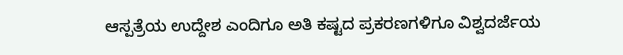ಆಸ್ಪತ್ರೆಯ ಉದ್ದೇಶ ಎಂದಿಗೂ ಅತಿ ಕಷ್ಟದ ಪ್ರಕರಣಗಳಿಗೂ ವಿಶ್ವದರ್ಜೆಯ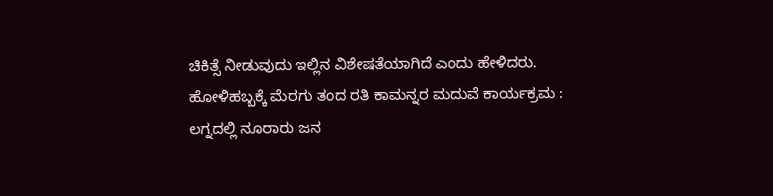ಚಿಕಿತ್ಸೆ ನೀಡುವುದು ಇಲ್ಲಿನ ವಿಶೇಷತೆಯಾಗಿದೆ ಎಂದು ಹೇಳಿದರು.
ಹೋಳಿಹಬ್ಬಕ್ಕೆ ಮೆರಗು ತಂದ ರತಿ ಕಾಮನ್ನರ ಮದುವೆ ಕಾರ್ಯಕ್ರಮ : ಲಗ್ನದಲ್ಲಿ ನೂರಾರು ಜನ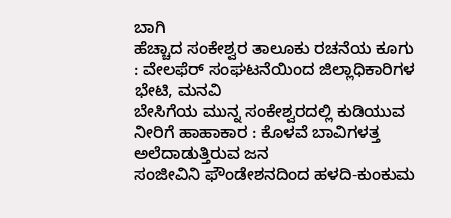ಬಾಗಿ
ಹೆಚ್ಚಾದ ಸಂಕೇಶ್ವರ ತಾಲೂಕು ರಚನೆಯ ಕೂಗು : ವೇಲಫೆರ್ ಸಂಘಟನೆಯಿಂದ ಜಿಲ್ಲಾಧಿಕಾರಿಗಳ ಭೇಟಿ, ಮನವಿ
ಬೇಸಿಗೆಯ ಮುನ್ನ ಸಂಕೇಶ್ವರದಲ್ಲಿ ಕುಡಿಯುವ ನೀರಿಗೆ ಹಾಹಾಕಾರ : ಕೊಳವೆ ಬಾವಿಗಳತ್ತ ಅಲೆದಾಡುತ್ತಿರುವ ಜನ
ಸಂಜೀವಿನಿ ಫೌಂಡೇಶನದಿಂದ ಹಳದಿ-ಕುಂಕುಮ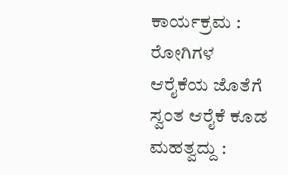ಕಾರ್ಯಕ್ರಮ : ರೋಗಿಗಳ ಆರೈಕೆಯ ಜೊತೆಗೆ ಸ್ವಂತ ಆರೈಕೆ ಕೂಡ ಮಹತ್ವದ್ದು :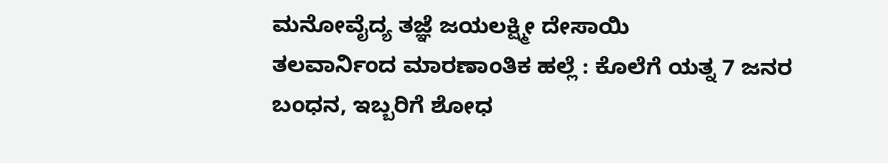ಮನೋವೈದ್ಯ ತಜ್ಞೆ ಜಯಲಕ್ಷ್ಮೀ ದೇಸಾಯಿ
ತಲವಾರ್ನಿಂದ ಮಾರಣಾಂತಿಕ ಹಲ್ಲೆ : ಕೊಲೆಗೆ ಯತ್ನ 7 ಜನರ ಬಂಧನ, ಇಬ್ಬರಿಗೆ ಶೋಧ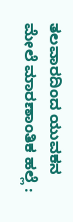ತಲವಾರದಿಂದ ಯುವಕನ ಮೇಲೆ ಮಾರಣಾಂತಿಕ ಹಲ್ಲೆ :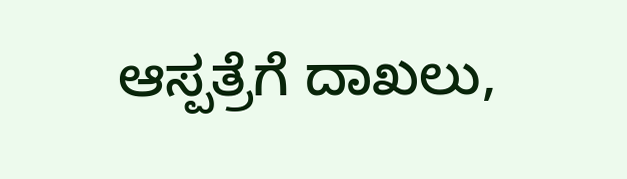ಆಸ್ಪತ್ರೆಗೆ ದಾಖಲು,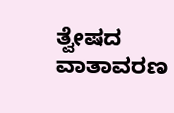ತ್ವೇಷದ ವಾತಾವರಣ